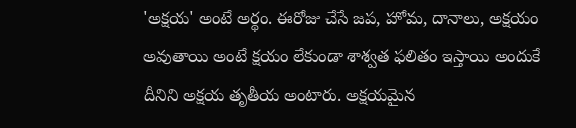'అక్షయ' అంటే అర్థం. ఈరోజు చేసే జప, హోమ, దానాలు, అక్షయం అవుతాయి అంటే క్షయం లేకుండా శాశ్వత ఫలితం ఇస్తాయి అందుకే దీనిని అక్షయ తృతీయ అంటారు. అక్షయమైన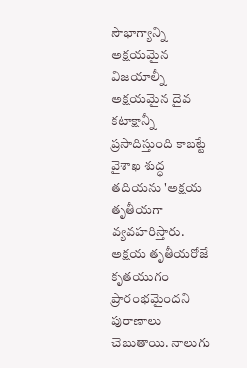సౌభాగ్యాన్ని అక్షయమైన విజయాల్నీ అక్షయమైన దైవ కటాక్షాన్నీ ప్రసాదిస్తుంది కాబట్టే వైశాఖ శుద్ధ తదియను 'అక్షయ తృతీయగా వ్యవహరిస్తారు. అక్షయ తృతీయరోజే కృతయుగం ప్రారంభమైందని పురాణాలు చెబుతాయి. నాలుగు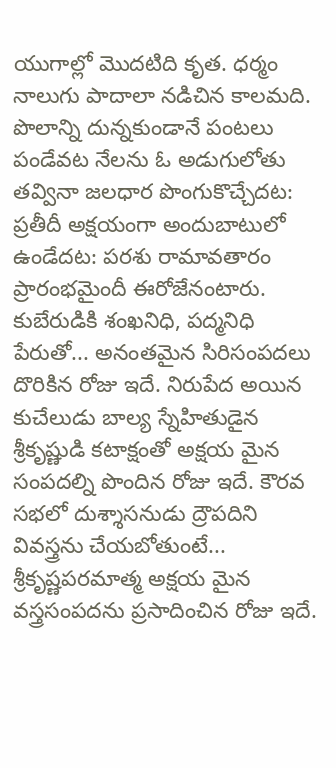యుగాల్లో మొదటిది కృత. ధర్మం నాలుగు పాదాలా నడిచిన కాలమది. పొలాన్ని దున్నకుండానే పంటలు పండేవట నేలను ఓ అడుగులోతు తవ్వినా జలధార పొంగుకొచ్చేదట: ప్రతీదీ అక్షయంగా అందుబాటులో ఉండేదట: పరశు రామావతారం ప్రారంభమైందీ ఈరోజేనంటారు. కుబేరుడికి శంఖనిధి, పద్మనిధి పేరుతో... అనంతమైన సిరిసంపదలు దొరికిన రోజు ఇదే. నిరుపేద అయిన కుచేలుడు బాల్య స్నేహితుడైన శ్రీకృష్ణుడి కటాక్షంతో అక్షయ మైన సంపదల్ని పొందిన రోజు ఇదే. కౌరవ సభలో దుశ్శాసనుడు ద్రౌపదిని వివస్త్రను చేయబోతుంటే... శ్రీకృష్ణపరమాత్మ అక్షయ మైన వస్త్రసంపదను ప్రసాదించిన రోజు ఇదే.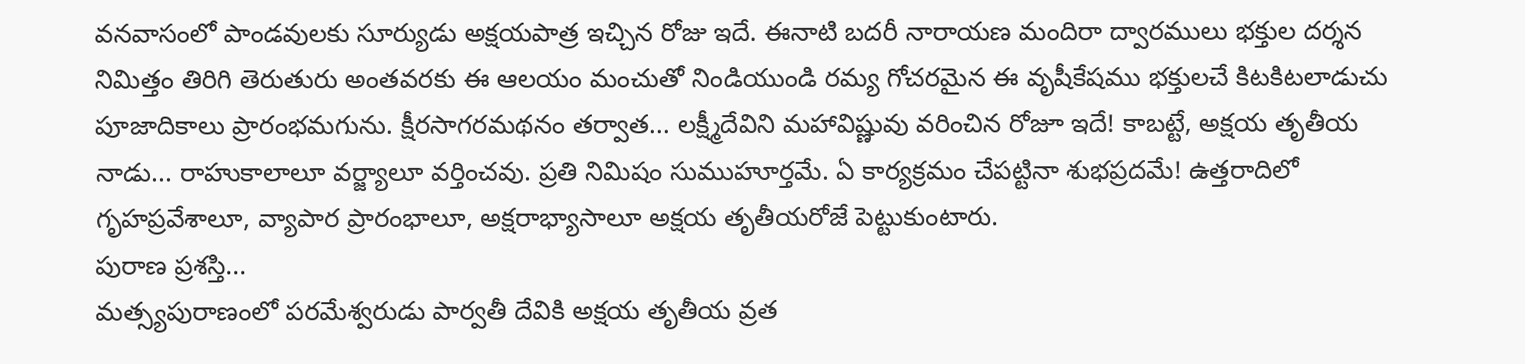వనవాసంలో పాండవులకు సూర్యుడు అక్షయపాత్ర ఇచ్చిన రోజు ఇదే. ఈనాటి బదరీ నారాయణ మందిరా ద్వారములు భక్తుల దర్శన నిమిత్తం తిరిగి తెరుతురు అంతవరకు ఈ ఆలయం మంచుతో నిండియుండి రమ్య గోచరమైన ఈ వృషీకేషము భక్తులచే కిటకిటలాడుచు పూజాదికాలు ప్రారంభమగును. క్షీరసాగరమథనం తర్వాత... లక్ష్మీదేవిని మహావిష్ణువు వరించిన రోజూ ఇదే! కాబట్టే, అక్షయ తృతీయ నాడు... రాహుకాలాలూ వర్జ్యాలూ వర్తించవు. ప్రతి నిమిషం సుముహూర్తమే. ఏ కార్యక్రమం చేపట్టినా శుభప్రదమే! ఉత్తరాదిలో గృహప్రవేశాలూ, వ్యాపార ప్రారంభాలూ, అక్షరాభ్యాసాలూ అక్షయ తృతీయరోజే పెట్టుకుంటారు.
పురాణ ప్రశస్తి...
మత్స్యపురాణంలో పరమేశ్వరుడు పార్వతీ దేవికి అక్షయ తృతీయ వ్రత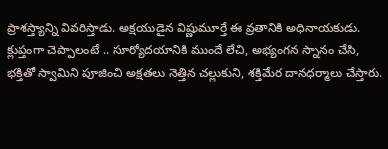ప్రాశస్త్యాన్ని వివరిస్తాడు. అక్షయుడైన విష్ణుమూర్తే ఈ వ్రతానికి అధినాయకుడు. క్లుప్తంగా చెప్పాలంటే .. సూర్యోదయానికి ముందే లేచి, అభ్యంగన స్నానం చేసి, భక్తితో స్వామిని పూజించి అక్షతలు నెత్తిన చల్లుకుని, శక్తిమేర దానధర్మాలు చేస్తారు.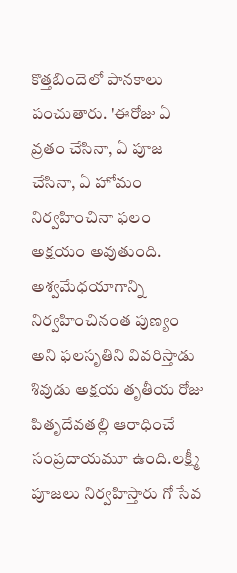కొత్తబిందెలో పానకాలు పంచుతారు. 'ఈరోజు ఏ వ్రతం చేసినా, ఏ పూజ చేసినా, ఏ హోమం నిర్వహించినా ఫలం అక్షయం అవుతుంది. అశ్వమేధయాగాన్ని నిర్వహించినంత పుణ్యం అని ఫలసృతిని వివరిస్తాడు శివుడు అక్షయ తృతీయ రోజు పితృదేవతల్లి ఆరాధించే సంప్రదాయమూ ఉంది.లక్ష్మీ పూజలు నిర్వహిస్తారు గో సేవ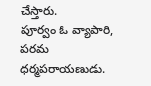చేస్తారు.
పూర్వం ఓ వ్యాపారి, పరమ ధర్మపరాయణుడు.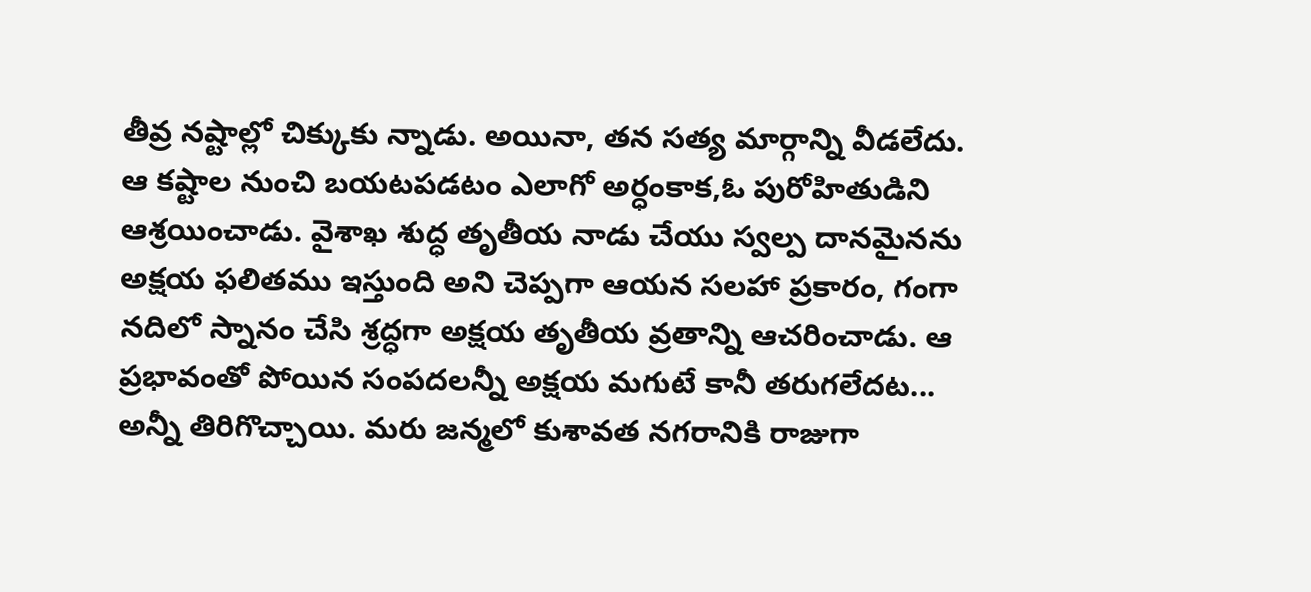తీవ్ర నష్టాల్లో చిక్కుకు న్నాడు. అయినా, తన సత్య మార్గాన్ని వీడలేదు. ఆ కష్టాల నుంచి బయటపడటం ఎలాగో అర్ధంకాక,ఓ పురోహితుడిని ఆశ్రయించాడు. వైశాఖ శుద్ధ తృతీయ నాడు చేయు స్వల్ప దానమైనను అక్షయ ఫలితము ఇస్తుంది అని చెప్పగా ఆయన సలహా ప్రకారం, గంగా నదిలో స్నానం చేసి శ్రద్ధగా అక్షయ తృతీయ వ్రతాన్ని ఆచరించాడు. ఆ ప్రభావంతో పోయిన సంపదలన్నీ అక్షయ మగుటే కానీ తరుగలేదట... అన్నీ తిరిగొచ్చాయి. మరు జన్మలో కుశావత నగరానికి రాజుగా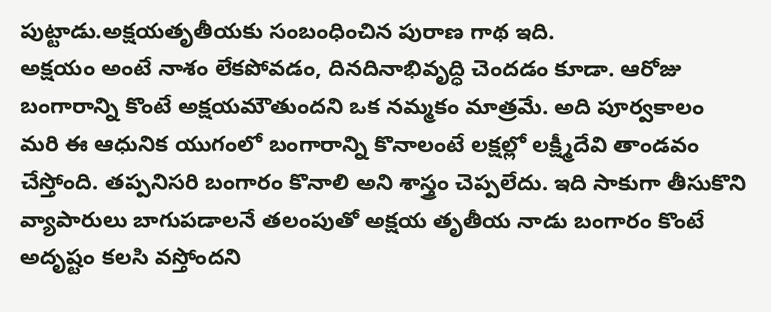పుట్టాడు.అక్షయతృతీయకు సంబంధించిన పురాణ గాథ ఇది.
అక్షయం అంటే నాశం లేకపోవడం, దినదినాభివృద్ధి చెందడం కూడా. ఆరోజు బంగారాన్ని కొంటే అక్షయమౌతుందని ఒక నమ్మకం మాత్రమే. అది పూర్వకాలం మరి ఈ ఆధునిక యుగంలో బంగారాన్ని కొనాలంటే లక్షల్లో లక్ష్మీదేవి తాండవం చేస్తోంది. తప్పనిసరి బంగారం కొనాలి అని శాస్త్రం చెప్పలేదు. ఇది సాకుగా తీసుకొని వ్యాపారులు బాగుపడాలనే తలంపుతో అక్షయ తృతీయ నాడు బంగారం కొంటే అదృష్టం కలసి వస్తోందని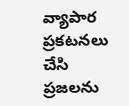వ్యాపార ప్రకటనలు చేసి ప్రజలను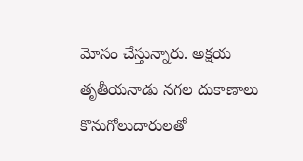మోసం చేస్తున్నారు. అక్షయ తృతీయనాడు నగల దుకాణాలు కొనుగోలుదారులతో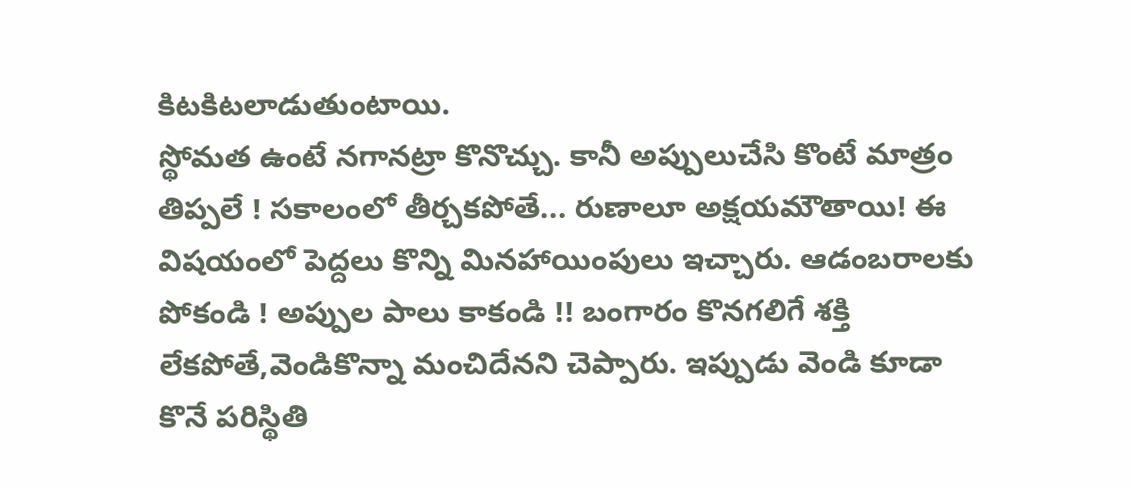కిటకిటలాడుతుంటాయి.
స్థోమత ఉంటే నగానట్రా కొనొచ్చు. కానీ అప్పులుచేసి కొంటే మాత్రం తిప్పలే ! సకాలంలో తీర్చకపోతే... రుణాలూ అక్షయమౌతాయి! ఈ విషయంలో పెద్దలు కొన్ని మినహాయింపులు ఇచ్చారు. ఆడంబరాలకు పోకండి ! అప్పుల పాలు కాకండి !! బంగారం కొనగలిగే శక్తి లేకపోతే,వెండికొన్నా మంచిదేనని చెప్పారు. ఇప్పుడు వెండి కూడా కొనే పరిస్థితి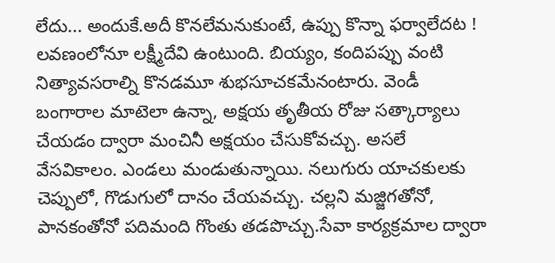లేదు... అందుకే.అదీ కొనలేమనుకుంటే, ఉప్పు కొన్నా ఫర్వాలేదట ! లవణంలోనూ లక్ష్మీదేవి ఉంటుంది. బియ్యం, కందిపప్పు వంటి నిత్యావసరాల్ని కొనడమూ శుభసూచకమేనంటారు. వెండీ బంగారాల మాటెలా ఉన్నా, అక్షయ తృతీయ రోజు సత్కార్యాలు చేయడం ద్వారా మంచినీ అక్షయం చేసుకోవచ్చు. అసలే వేసవికాలం. ఎండలు మండుతున్నాయి. నలుగురు యాచకులకు చెప్పులో, గొడుగులో దానం చేయవచ్చు. చల్లని మజ్జిగతోనో, పానకంతోనో పదిమంది గొంతు తడపొచ్చు.సేవా కార్యక్రమాల ద్వారా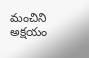మంచిని అక్షయం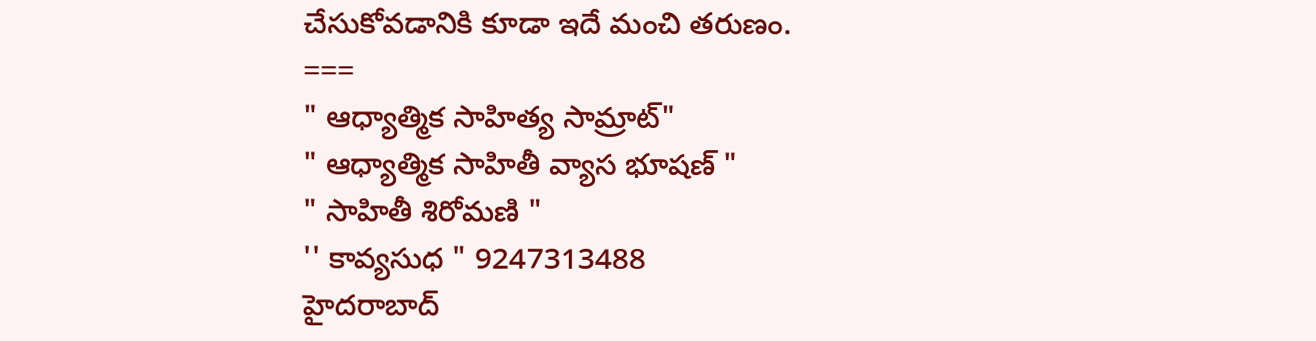చేసుకోవడానికి కూడా ఇదే మంచి తరుణం.
===
" ఆధ్యాత్మిక సాహిత్య సామ్రాట్"
" ఆధ్యాత్మిక సాహితీ వ్యాస భూషణ్ "
" సాహితీ శిరోమణి "
'' కావ్యసుధ " 9247313488
హైదరాబాద్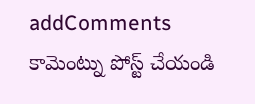addComments
కామెంట్ను పోస్ట్ చేయండి